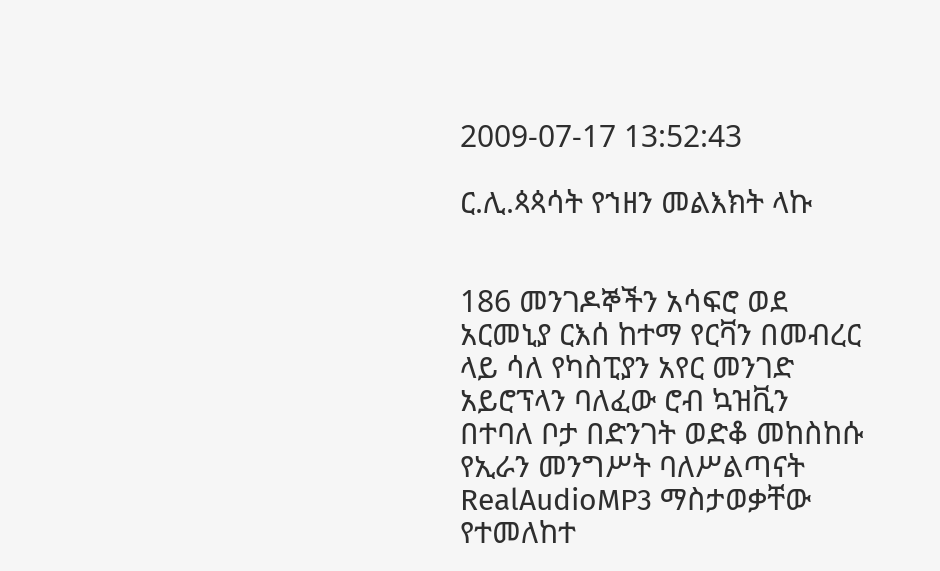2009-07-17 13:52:43

ር.ሊ.ጳጳሳት የኀዘን መልእክት ላኩ


186 መንገዶኞችን አሳፍሮ ወደ አርመኒያ ርእሰ ከተማ የርቫን በመብረር ላይ ሳለ የካስፒያን አየር መንገድ አይሮፕላን ባለፈው ሮብ ኳዝቪን በተባለ ቦታ በድንገት ወድቆ መከስከሱ የኢራን መንግሥት ባለሥልጣናት RealAudioMP3 ማስታወቃቸው የተመለከተ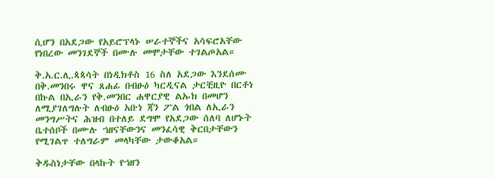ሲሆን በአደጋው የአይሮፕላኑ ሠራተኞችና አሳፍሮአቸው የነበረው መንገደኞች በሙሉ መሞታቸው ተገልጦአል።

ቅ.አ.ር.ሊ.ጳጳሳት በነዲክቶስ 16 ስለ አደጋው እንደሰሙ በቅ.መንበሩ ዋና ጸሐፊ በብፁዕ ካርዲናል ታርቺዚዮ በርቶነ በኩል በኢራን የቅ.መንበር ሐዋርያዊ ልኡክ በመሆን ለሚያገለግሉት ለብፁዕ አቡነ ጃን ፖል ጎበል ለኢራን መንግሥትና ሕዝብ በተለይ ደግሞ የአደጋው ሰለባ ለሆኑት ቤተሰቦች በሙሉ ኀዘናቸውንና መንፈሳዊ ቅርበታቸውን የሚገልጥ ተለግራም መላካቸው ታውቆአል።

ቅዱስነታቸው በላኩት የኀዘን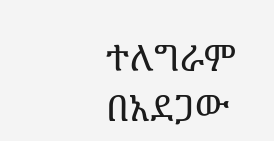ተለግራም በአደጋው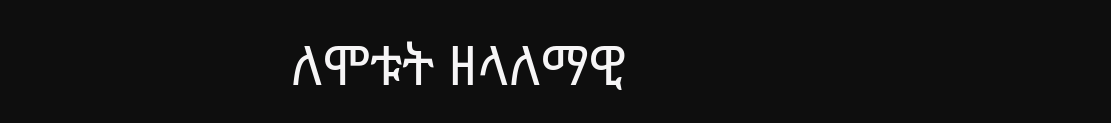ለሞቱት ዘላለማዊ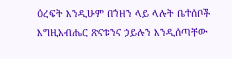ዕረፍት እንዲሁም በኀዘን ላይ ላሉት ቤተሰቦች እግዚአብሔር ጽናቱንና ኃይሉን እንዲሰጣቸው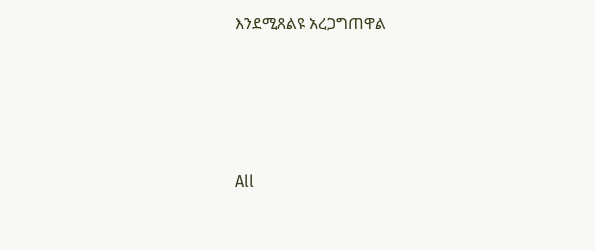እንደሚጸልዩ አረጋግጠዋል








All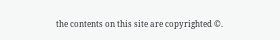the contents on this site are copyrighted ©.